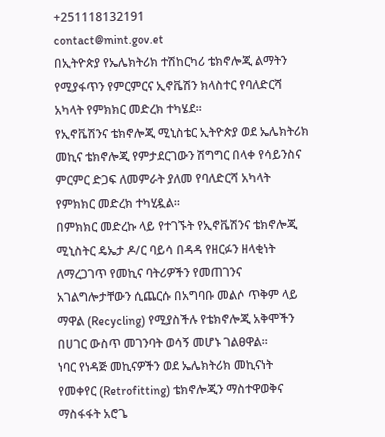+251118132191
contact@mint.gov.et
በኢትዮጵያ የኤሌክትሪክ ተሽከርካሪ ቴክኖሎጂ ልማትን የሚያፋጥን የምርምርና ኢኖቬሽን ክላስተር የባለድርሻ አካላት የምክክር መድረክ ተካሄደ።
የኢኖቬሽንና ቴክኖሎጂ ሚኒስቴር ኢትዮጵያ ወደ ኤሌክትሪክ መኪና ቴክኖሎጂ የምታደርገውን ሽግግር በላቀ የሳይንስና ምርምር ድጋፍ ለመምራት ያለመ የባለድርሻ አካላት የምክክር መድረክ ተካሂዷል።
በምክክር መድረኩ ላይ የተገኙት የኢኖቬሽንና ቴክኖሎጂ ሚኒስትር ዴኤታ ዶ/ር ባይሳ በዳዳ የዘርፉን ዘላቂነት ለማረጋገጥ የመኪና ባትሪዎችን የመጠገንና አገልግሎታቸውን ሲጨርሱ በአግባቡ መልሶ ጥቅም ላይ ማዋል (Recycling) የሚያስችሉ የቴክኖሎጂ አቅሞችን በሀገር ውስጥ መገንባት ወሳኝ መሆኑ ገልፀዋል።
ነባር የነዳጅ መኪናዎችን ወደ ኤሌክትሪክ መኪናነት የመቀየር (Retrofitting) ቴክኖሎጂን ማስተዋወቅና ማስፋፋት አሮጌ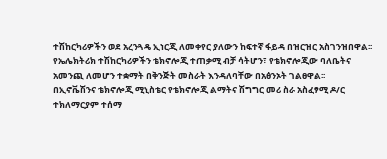ተሽከርካሪዎችን ወደ አረንጓዴ ኢነርጂ ለመቀየር ያለውን ከፍተኛ ፋይዳ በዝርዝር አስገንዝበዋል፡፡
የኤሌክትሪክ ተሽከርካሪዎችን ቴክኖሎጂ ተጠቃሚ ብቻ ሳትሆን፣ የቴክኖሎጂው ባለቤትና አመንጪ ለመሆን ተቋማት በቅንጅት መስራት እንዳለባቸው በአፅንኦት ገልፀዋል፡፡
በኢኖቬሽንና ቴክኖሎጂ ሚኒስቴር የቴክኖሎጂ ልማትና ሽግግር መሪ ስራ አስፈፃሚ ዶ/ር ተክለማርያም ተሰማ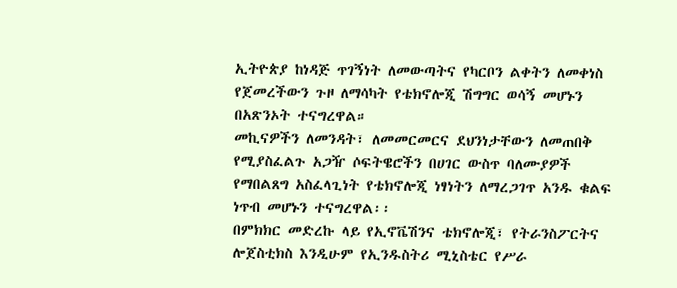ኢትዮጵያ ከነዳጅ ጥገኝነት ለመውጣትና የካርቦን ልቀትን ለመቀነስ የጀመረችውን ጉዞ ለማሳካት የቴክኖሎጂ ሽግግር ወሳኝ መሆኑን በአጽንኦት ተናግረዋል።
መኪናዎችን ለመንዳት፣ ለመመርመርና ደህንነታቸውን ለመጠበቅ የሚያስፈልጉ አጋዥ ሶፍትዌሮችን በሀገር ውስጥ ባለሙያዎች የማበልጸግ አስፈላጊነት የቴክኖሎጂ ነፃነትን ለማረጋገጥ አንዱ ቁልፍ ነጥብ መሆኑን ተናግረዋል፡፡
በምክክር መድረኩ ላይ የኢኖቬሽንና ቴክኖሎጂ፣ የትራንስፖርትና ሎጀስቲክስ እንዲሁም የኢንዱስትሪ ሚኒስቴር የሥራ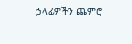ኃላፊዎችን ጨምሮ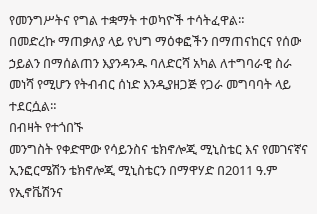የመንግሥትና የግል ተቋማት ተወካዮች ተሳትፈዋል።
በመድረኩ ማጠቃለያ ላይ የህግ ማዕቀፎችን በማጠናከርና የሰው ኃይልን በማሰልጠን እያንዳንዱ ባለድርሻ አካል ለተግባራዊ ስራ መነሻ የሚሆን የትብብር ሰነድ እንዲያዘጋጅ የጋራ መግባባት ላይ ተደርሷል።
በብዛት የተጎበኙ
መንግስት የቀድሞው የሳይንስና ቴክኖሎጂ ሚኒስቴር እና የመገናኛና ኢንፎርሜሽን ቴክኖሎጂ ሚኒስቴርን በማዋሃድ በ2011 ዓ.ም የኢኖቬሽንና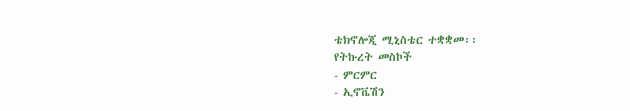ቴክኖሎጂ ሚኒስቴር ተቋቋመ፡፡
የትኩረት መስኮች
- ምርምር
- ኢኖቬሽን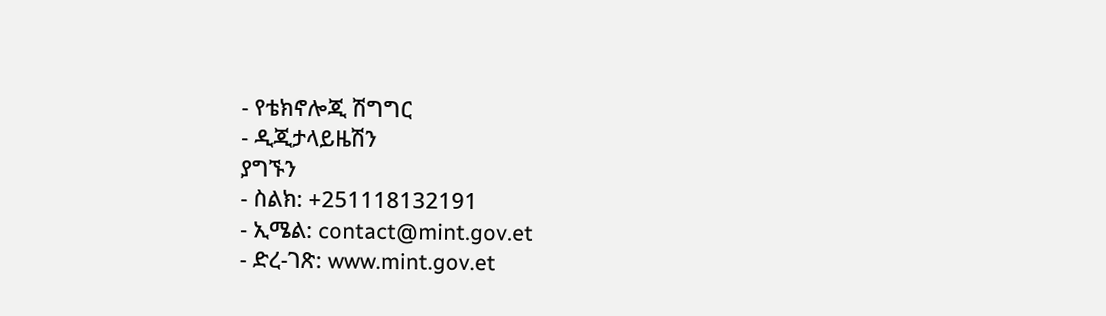- የቴክኖሎጂ ሽግግር
- ዲጂታላይዜሽን
ያግኙን
- ስልክ: +251118132191
- ኢሜል: contact@mint.gov.et
- ድረ-ገጽ: www.mint.gov.et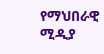የማህበራዊ ሚዲያ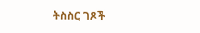ትስስር ገጾች